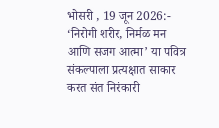भोसरी , 19 जून 2026:- ‘निरोगी शरीर, निर्मळ मन आणि सजग आत्मा’ या पवित्र संकल्पाला प्रत्यक्षात साकार करत संत निरंकारी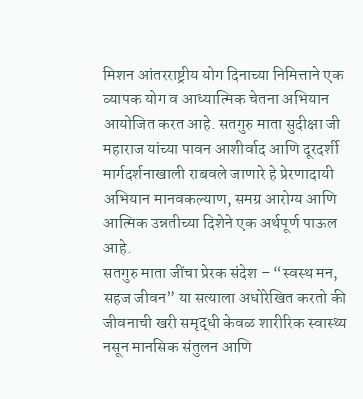मिशन आंतरराष्ट्रीय योग दिनाच्या निमित्ताने एक व्यापक योग व आध्यात्मिक चेतना अभियान आयोजित करत आहे. सतगुरु माता सुदीक्षा जी महाराज यांच्या पावन आशीर्वाद आणि दूरदर्शी मार्गदर्शनाखाली राबवले जाणारे हे प्रेरणादायी अभियान मानवकल्याण, समग्र आरोग्य आणि आत्मिक उन्नतीच्या दिशेने एक अर्थपूर्ण पाऊल आहे.
सतगुरु माता जींचा प्रेरक संदेश – “स्वस्थ मन, सहज जीवन” या सत्याला अधोरेखित करतो की जीवनाची खरी समृद्धी केवळ शारीरिक स्वास्थ्य नसून मानसिक संतुलन आणि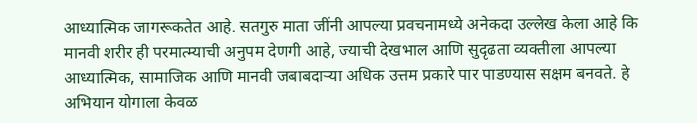आध्यात्मिक जागरूकतेत आहे. सतगुरु माता जींनी आपल्या प्रवचनामध्ये अनेकदा उल्लेख केला आहे कि मानवी शरीर ही परमात्म्याची अनुपम देणगी आहे, ज्याची देखभाल आणि सुदृढता व्यक्तीला आपल्या आध्यात्मिक, सामाजिक आणि मानवी जबाबदाऱ्या अधिक उत्तम प्रकारे पार पाडण्यास सक्षम बनवते. हे अभियान योगाला केवळ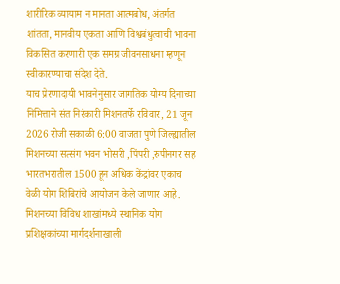शारीरिक व्यायाम न मानता आत्मबोध, अंतर्गत शांतता, मानवीय एकता आणि विश्वबंधुत्वाची भावना विकसित करणारी एक समग्र जीवनसाधना म्हणून स्वीकारण्याचा संदेश देते.
याच प्रेरणादायी भावनेनुसार जागतिक योग्य दिनाच्या निमित्ताने संत निरंकारी मिशनतर्फे रविवार, 21 जून 2026 रोजी सकाळी 6:00 वाजता पुणे जिल्ह्यातील मिशनच्या सत्संग भवन भोसरी ,पिंपरी ,रुपीनगर सह भारतभरातील 1500 हून अधिक केंद्रांवर एकाच वेळी योग शिबिरांचे आयोजन केले जाणार आहे. मिशनच्या विविध शाखांमध्ये स्थानिक योग प्रशिक्षकांच्या मार्गदर्शनाखाली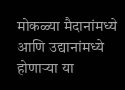मोकळ्या मैदानांमध्ये आणि उद्यानांमध्ये होणाऱ्या या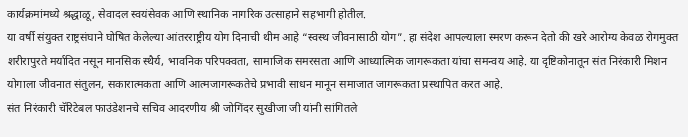कार्यक्रमांमध्ये श्रद्धाळू, सेवादल स्वयंसेवक आणि स्थानिक नागरिक उत्साहाने सहभागी होतील.
या वर्षी संयुक्त राष्ट्रसंघाने घोषित केलेल्या आंतरराष्ट्रीय योग दिनाची थीम आहे “स्वस्थ जीवनासाठी योग”. हा संदेश आपल्याला स्मरण करून देतो की खरे आरोग्य केवळ रोगमुक्त शरीरापुरते मर्यादित नसून मानसिक स्थैर्य, भावनिक परिपक्वता, सामाजिक समरसता आणि आध्यात्मिक जागरूकता यांचा समन्वय आहे. या दृष्टिकोनातून संत निरंकारी मिशन योगाला जीवनात संतुलन, सकारात्मकता आणि आत्मजागरूकतेचे प्रभावी साधन मानून समाजात जागरूकता प्रस्थापित करत आहे.
संत निरंकारी चॅरिटेबल फाउंडेशनचे सचिव आदरणीय श्री जोगिंदर सुखीजा जी यांनी सांगितले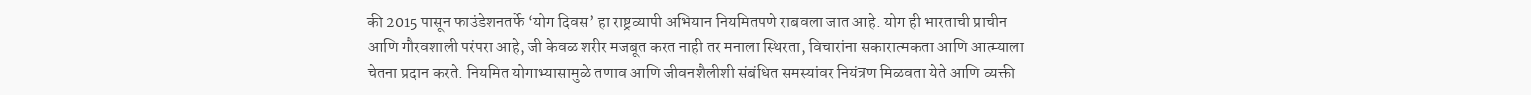की 2015 पासून फाउंडेशनतर्फे ‘योग दिवस’ हा राष्ट्रव्यापी अभियान नियमितपणे राबवला जात आहे. योग ही भारताची प्राचीन आणि गौरवशाली परंपरा आहे, जी केवळ शरीर मजबूत करत नाही तर मनाला स्थिरता, विचारांना सकारात्मकता आणि आत्म्याला चेतना प्रदान करते. नियमित योगाभ्यासामुळे तणाव आणि जीवनशैलीशी संबंधित समस्यांवर नियंत्रण मिळवता येते आणि व्यक्ती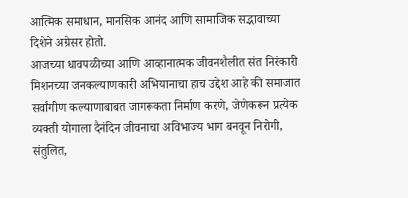आत्मिक समाधान, मानसिक आनंद आणि सामाजिक सद्भावाच्या दिशेने अग्रेसर होतो.
आजच्या धावपळीच्या आणि आव्हानात्मक जीवनशैलीत संत निरंकारी मिशनच्या जनकल्याणकारी अभियानाचा हाच उद्देश आहे की समाजात सर्वांगीण कल्याणाबाबत जागरूकता निर्माण करणे, जेणेकरून प्रत्येक व्यक्ती योगाला दैनंदिन जीवनाचा अविभाज्य भाग बनवून निरोगी, संतुलित,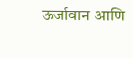ऊर्जावान आणि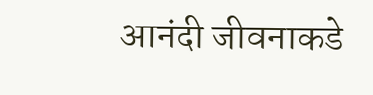आनंदी जीवनाकडे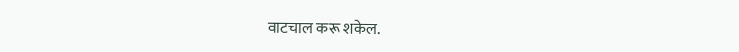वाटचाल करू शकेल.